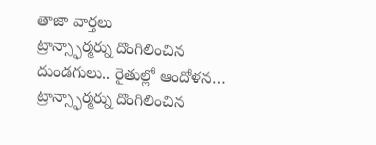తాజా వార్తలు
ట్రాన్స్ఫార్మర్ను దొంగిలించిన దుండగులు.. రైతుల్లో ఆందోళన…
ట్రాన్స్ఫార్మర్ను దొంగిలించిన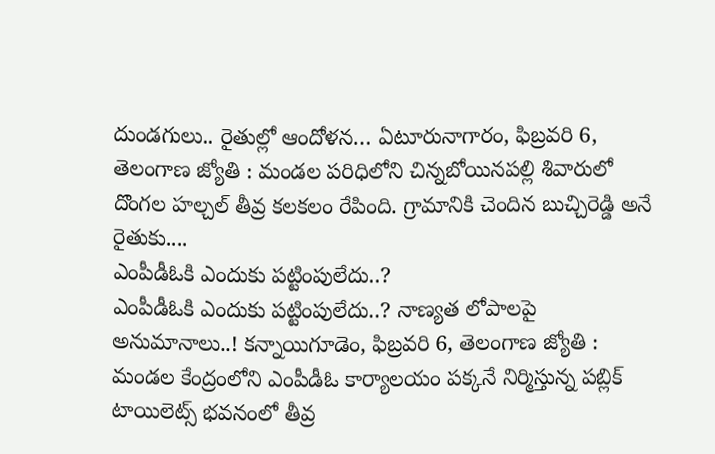దుండగులు.. రైతుల్లో ఆందోళన… ఏటూరునాగారం, ఫిబ్రవరి 6, తెలంగాణ జ్యోతి : మండల పరిధిలోని చిన్నబోయినపల్లి శివారులో దొంగల హల్చల్ తీవ్ర కలకలం రేపింది. గ్రామానికి చెందిన బుచ్చిరెడ్డి అనే రైతుకు....
ఎంపీడీఓకి ఎందుకు పట్టింపులేదు..?
ఎంపీడీఓకి ఎందుకు పట్టింపులేదు..? నాణ్యత లోపాలపై అనుమానాలు..! కన్నాయిగూడెం, ఫిబ్రవరి 6, తెలంగాణ జ్యోతి : మండల కేంద్రంలోని ఎంపీడీఓ కార్యాలయం పక్కనే నిర్మిస్తున్న పబ్లిక్ టాయిలెట్స్ భవనంలో తీవ్ర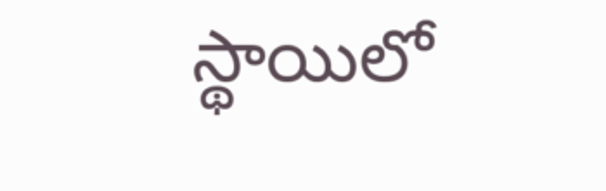స్థాయిలో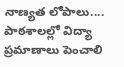నాణ్యత లోపాలు....
పాఠశాలల్లో విద్యా ప్రమాణాలు పెంచాలి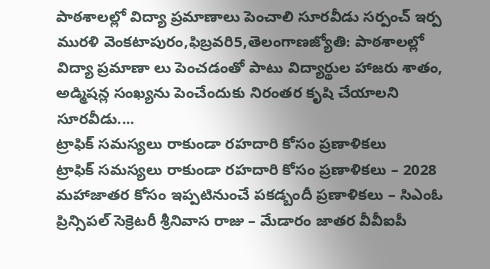పాఠశాలల్లో విద్యా ప్రమాణాలు పెంచాలి సూరవీడు సర్పంచ్ ఇర్ప మురళి వెంకటాపురం,ఫిబ్రవరి5,తెలంగాణజ్యోతి: పాఠశాలల్లో విద్యా ప్రమాణా లు పెంచడంతో పాటు విద్యార్థుల హాజరు శాతం, అడ్మిషన్ల సంఖ్యను పెంచేందుకు నిరంతర కృషి చేయాలని సూరవీడు....
ట్రాఫిక్ సమస్యలు రాకుండా రహదారి కోసం ప్రణాళికలు
ట్రాఫిక్ సమస్యలు రాకుండా రహదారి కోసం ప్రణాళికలు – 2028 మహాజాతర కోసం ఇప్పటినుంచే పకడ్బందీ ప్రణాళికలు – సిఎంఓ ప్రిన్సిపల్ సెక్రెటరీ శ్రీనివాస రాజు – మేడారం జాతర వీవీఐపీ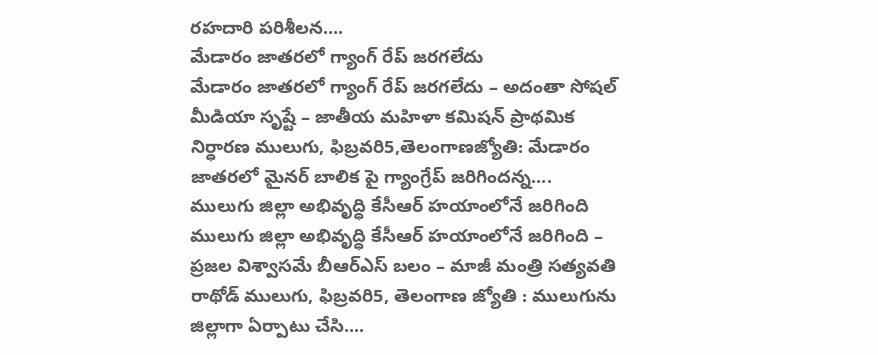రహదారి పరిశీలన....
మేడారం జాతరలో గ్యాంగ్ రేప్ జరగలేదు
మేడారం జాతరలో గ్యాంగ్ రేప్ జరగలేదు – అదంతా సోషల్ మీడియా సృష్టే – జాతీయ మహిళా కమిషన్ ప్రాథమిక నిర్ధారణ ములుగు, ఫిబ్రవరి5,తెలంగాణజ్యోతి: మేడారం జాతరలో మైనర్ బాలిక పై గ్యాంగ్రేప్ జరిగిందన్న....
ములుగు జిల్లా అభివృద్ధి కేసీఆర్ హయాంలోనే జరిగింది
ములుగు జిల్లా అభివృద్ధి కేసీఆర్ హయాంలోనే జరిగింది – ప్రజల విశ్వాసమే బీఆర్ఎస్ బలం – మాజీ మంత్రి సత్యవతి రాథోడ్ ములుగు, ఫిబ్రవరి5, తెలంగాణ జ్యోతి : ములుగును జిల్లాగా ఏర్పాటు చేసి....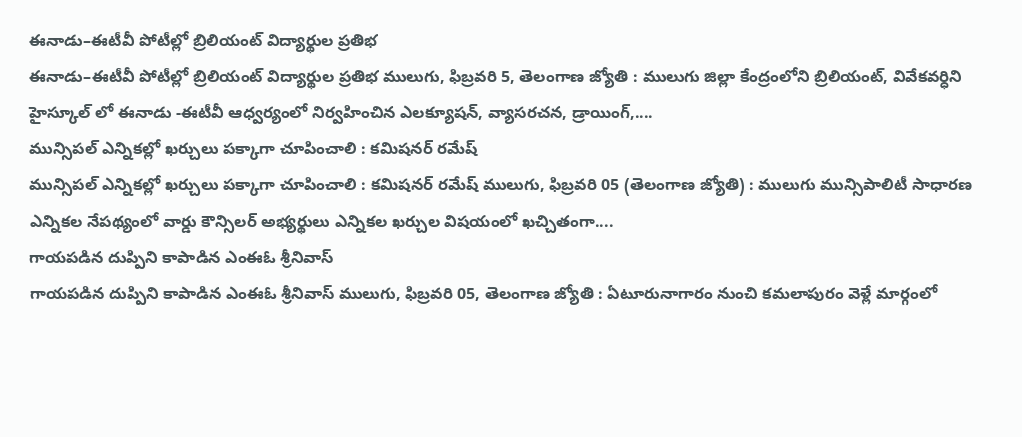ఈనాడు–ఈటీవీ పోటీల్లో బ్రిలియంట్ విద్యార్థుల ప్రతిభ
ఈనాడు–ఈటీవీ పోటీల్లో బ్రిలియంట్ విద్యార్థుల ప్రతిభ ములుగు, ఫిబ్రవరి 5, తెలంగాణ జ్యోతి : ములుగు జిల్లా కేంద్రంలోని బ్రిలియంట్, వివేకవర్ధిని హైస్కూల్ లో ఈనాడు -ఈటీవీ ఆధ్వర్యంలో నిర్వహించిన ఎలక్యూషన్, వ్యాసరచన, డ్రాయింగ్,....
మున్సిపల్ ఎన్నికల్లో ఖర్చులు పక్కాగా చూపించాలి : కమిషనర్ రమేష్
మున్సిపల్ ఎన్నికల్లో ఖర్చులు పక్కాగా చూపించాలి : కమిషనర్ రమేష్ ములుగు, ఫిబ్రవరి 05 (తెలంగాణ జ్యోతి) : ములుగు మున్సిపాలిటీ సాధారణ ఎన్నికల నేపథ్యంలో వార్డు కౌన్సిలర్ అభ్యర్థులు ఎన్నికల ఖర్చుల విషయంలో ఖచ్చితంగా....
గాయపడిన దుప్పిని కాపాడిన ఎంఈఓ శ్రీనివాస్
గాయపడిన దుప్పిని కాపాడిన ఎంఈఓ శ్రీనివాస్ ములుగు, ఫిబ్రవరి 05, తెలంగాణ జ్యోతి : ఏటూరునాగారం నుంచి కమలాపురం వెళ్లే మార్గంలో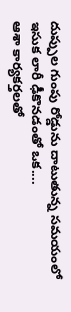దుప్పుల గుంపు రోడ్డును దాటుతున్న సమయంలో ఇసుక లారీ ఢీకొనడంతో ఒక....
ఆశా కార్యకర్తలతో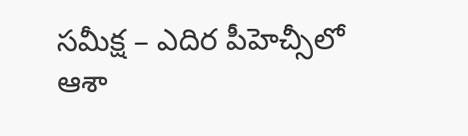సమీక్ష – ఎదిర పీహెచ్సీలో ఆశా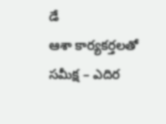డే
ఆశా కార్యకర్తలతో సమీక్ష – ఎదిర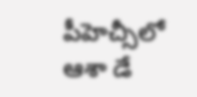పీహెచ్సీలో ఆశా డే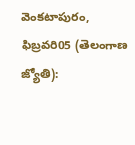వెంకటాపురం, ఫిబ్రవరి05 (తెలంగాణ జ్యోతి):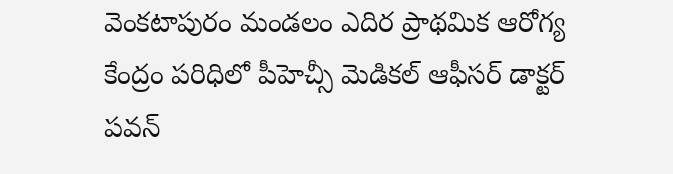వెంకటాపురం మండలం ఎదిర ప్రాథమిక ఆరోగ్య కేంద్రం పరిధిలో పీహెచ్సీ మెడికల్ ఆఫీసర్ డాక్టర్ పవన్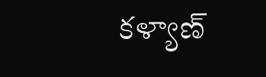కళ్యాణ్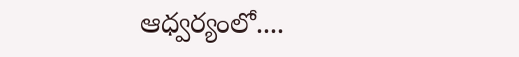ఆధ్వర్యంలో....